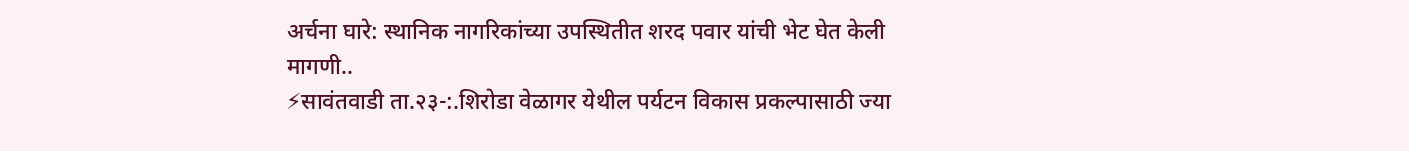अर्चना घारे: स्थानिक नागरिकांच्या उपस्थितीत शरद पवार यांची भेट घेत केली मागणी..
⚡सावंतवाडी ता.२३-:.शिरोडा वेळागर येथील पर्यटन विकास प्रकल्पासाठी ज्या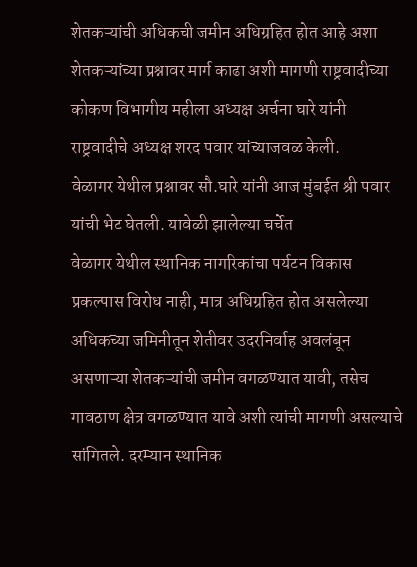शेतकऱ्यांची अधिकची जमीन अधिग्रहित होत आहे अशा शेतकऱ्यांच्या प्रश्नावर मार्ग काढा अशी मागणी राष्ट्रवादीच्या कोकण विभागीय महीला अध्यक्ष अर्चना घारे यांनी राष्ट्रवादीचे अध्यक्ष शरद पवार यांच्याजवळ केली.
वेळागर येथील प्रश्नावर सौ.घारे यांनी आज मुंबईत श्री पवार यांची भेट घेतली. यावेळी झालेल्या चर्चेत
वेळागर येथील स्थानिक नागरिकांचा पर्यटन विकास प्रकल्पास विरोध नाही, मात्र अधिग्रहित होत असलेल्या अधिकच्या जमिनीतून शेतीवर उदरनिर्वाह अवलंबून असणाऱ्या शेतकऱ्यांची जमीन वगळण्यात यावी, तसेच गावठाण क्षेत्र वगळण्यात यावे अशी त्यांची मागणी असल्याचे सांगितले. दरम्यान स्थानिक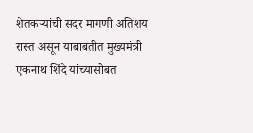शेतकऱ्यांची सदर मागणी अतिशय रास्त असून याबाबतीत मुख्यमंत्री एकनाथ शिंदे यांच्यासोबत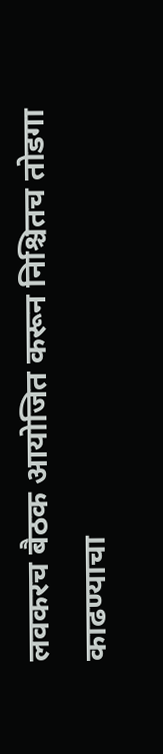लवकरच बैठक आयोजित करून निश्चितच तोडगा काढण्याचा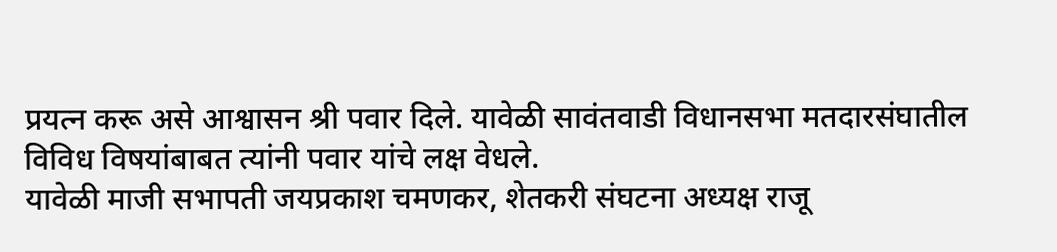प्रयत्न करू असे आश्वासन श्री पवार दिले. यावेळी सावंतवाडी विधानसभा मतदारसंघातील विविध विषयांबाबत त्यांनी पवार यांचे लक्ष वेधले.
यावेळी माजी सभापती जयप्रकाश चमणकर, शेतकरी संघटना अध्यक्ष राजू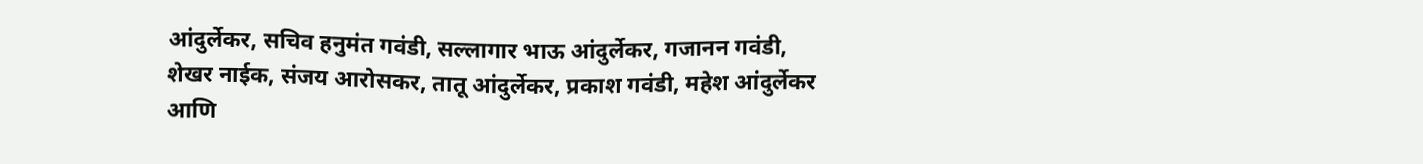आंदुर्लेकर, सचिव हनुमंत गवंडी, सल्लागार भाऊ आंदुर्लेकर, गजानन गवंडी, शेखर नाईक, संजय आरोसकर, तातू आंदुर्लेकर, प्रकाश गवंडी, महेश आंदुर्लेकर आणि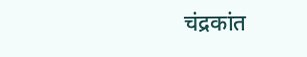चंद्रकांत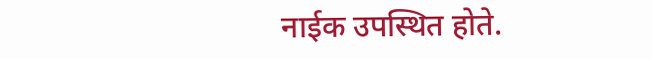नाईक उपस्थित होते.